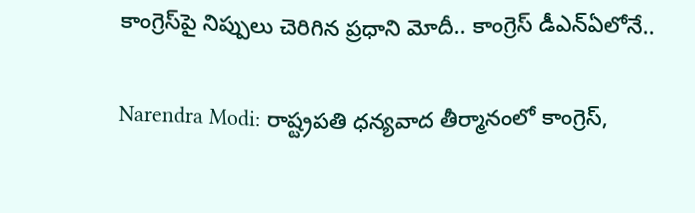కాంగ్రెస్‌పై నిప్పులు చెరిగిన ప్రధాని మోదీ.. కాంగ్రెస్‌ డీఎన్‌ఏలోనే..

Narendra Modi: రాష్ట్రపతి ధన్యవాద తీర్మానంలో కాంగ్రెస్‌,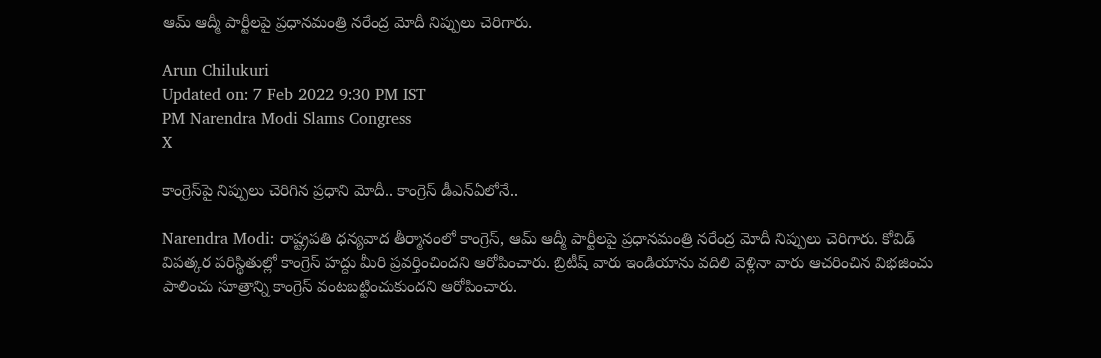ఆమ్‌ ఆద్మీ పార్టీలపై ప్రధానమంత్రి నరేంద్ర మోదీ నిప్పులు చెరిగారు.

Arun Chilukuri
Updated on: 7 Feb 2022 9:30 PM IST
PM Narendra Modi Slams Congress
X

కాంగ్రెస్‌పై నిప్పులు చెరిగిన ప్రధాని మోదీ.. కాంగ్రెస్‌ డీఎన్‌ఏలోనే..

Narendra Modi: రాష్ట్రపతి ధన్యవాద తీర్మానంలో కాంగ్రెస్‌, ఆమ్‌ ఆద్మీ పార్టీలపై ప్రధానమంత్రి నరేంద్ర మోదీ నిప్పులు చెరిగారు. కోవిడ్‌ విపత్కర పరిస్థితుల్లో కాంగ్రెస్‌ హద్దు మీరి ప్రవర్తించిందని ఆరోపించారు. బ్రిటీష్‌ వారు ఇండియాను వదిలి వెళ్లినా వారు ఆచరించిన విభజించు పాలించు సూత్రాన్ని కాంగ్రెస్‌ వంటబట్టించుకుందని ఆరోపించారు.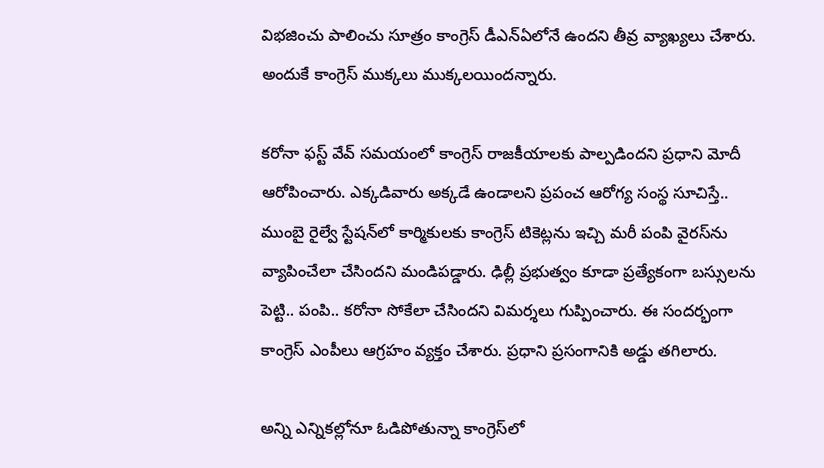విభజించు పాలించు సూత్రం కాంగ్రెస్‌ డీఎన్‌ఏలోనే ఉందని తీవ్ర వ్యాఖ్యలు చేశారు. అందుకే కాంగ్రెస్ ముక్కలు ముక్కలయిందన్నారు.

కరోనా ఫస్ట్‌ వేవ్‌ సమయంలో కాంగ్రెస్‌ రాజకీయాలకు పాల్పడిందని ప్రధాని మోదీ ఆరోపించారు. ఎక్కడివారు అక్కడే ఉండాలని ప్రపంచ ఆరోగ్య సంస్థ సూచిస్తే.. ముంబై రైల్వే స్టేషన్‌లో కార్మికులకు కాంగ్రెస్‌ టికెట్లను ఇచ్చి మరీ పంపి వైరస్‌ను వ్యాపించేలా చేసిందని మండిపడ్డారు. ఢిల్లీ ప్రభుత్వం కూడా ప్రత్యేకంగా బస్సులను పెట్టి.. పంపి.. కరోనా సోకేలా చేసిందని విమర్శలు గుప్పించారు. ఈ సందర్భంగా కాంగ్రెస్‌ ఎంపీలు ఆగ్రహం వ్యక్తం చేశారు. ప్రధాని ప్రసంగానికి అడ్డు తగిలారు.

అన్ని ఎన్నికల్లోనూ ఓడిపోతున్నా కాంగ్రెస్‌లో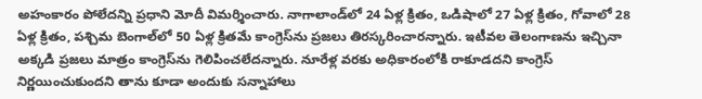అహంకారం పోలేదన్ని ప్రధాని మోదీ విమర్శించారు. నాగాలాండ్‌లో 24 ఏళ్ల క్రితం, ఒడిషాలో 27 ఏళ్ల క్రితం, గోవాలో 28 ఏళ్ల క్రితం, పశ్చిమ బెంగాల్‌లో 50 ఏళ్ల క్రితమే కాంగ్రెస్‌ను ప్రజలు తిరస్కరించారన్నారు. ఇటీవల తెలంగాణను ఇచ్చినా అక్కడి ప్రజలు మాత్రం కాంగ్రెస్‌ను గెలిపించలేదన్నారు. నూరేళ్ల వరకు అధికారంలోకి రాకూడదని కాంగ్రెస్‌ నిర్ణయించుకుందని తాను కూడా అందుకు సన్నాహాలు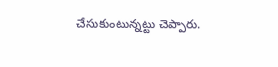చేసుకుంటున్నట్టు చెప్పారు.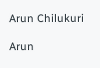Arun Chilukuri

Arun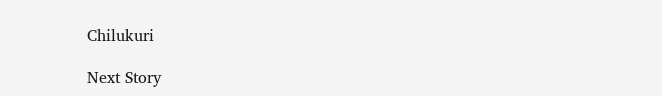Chilukuri

Next Story